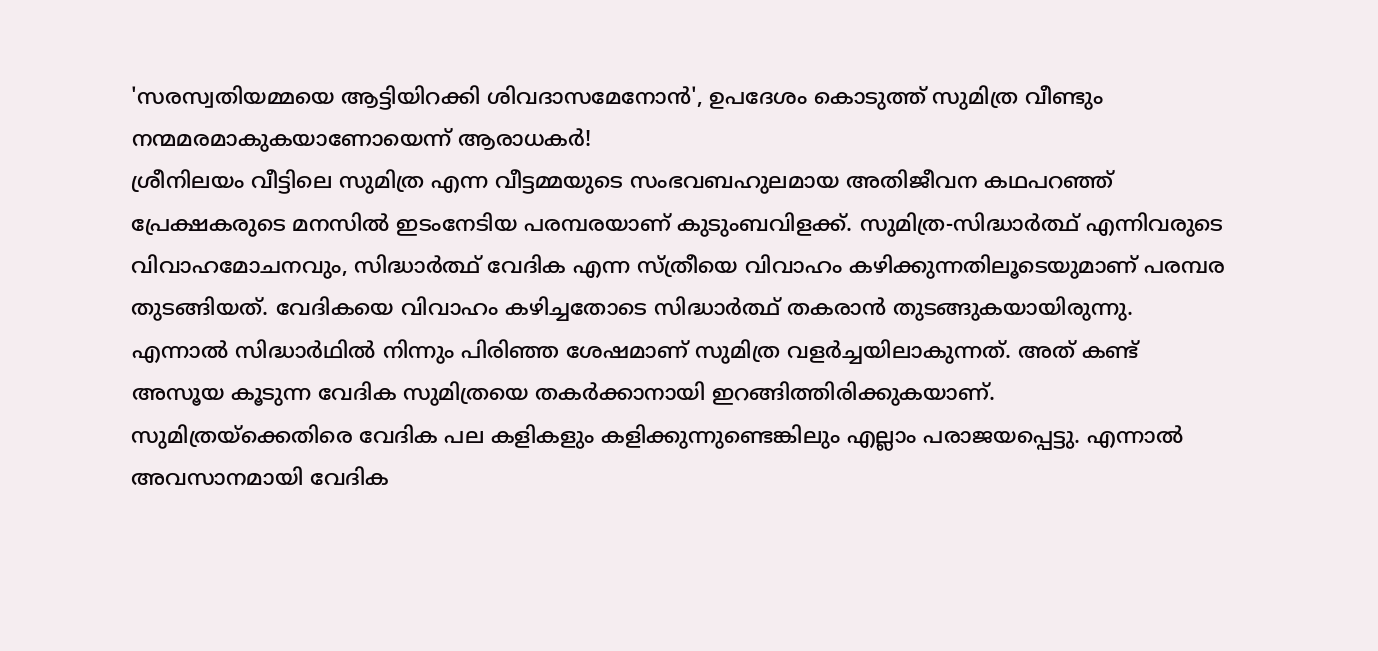'സരസ്വതിയമ്മയെ ആട്ടിയിറക്കി ശിവദാസമേനോൻ', ഉപദേശം കൊടുത്ത് സുമിത്ര വീണ്ടും നന്മമരമാകുകയാണോയെന്ന് ആരാധകർ!
ശ്രീനിലയം വീട്ടിലെ സുമിത്ര എന്ന വീട്ടമ്മയുടെ സംഭവബഹുലമായ അതിജീവന കഥപറഞ്ഞ് പ്രേക്ഷകരുടെ മനസിൽ ഇടംനേടിയ പരമ്പരയാണ് കുടുംബവിളക്ക്. സുമിത്ര-സിദ്ധാർത്ഥ് എന്നിവരുടെ വിവാഹമോചനവും, സിദ്ധാർത്ഥ് വേദിക എന്ന സ്ത്രീയെ വിവാഹം കഴിക്കുന്നതിലൂടെയുമാണ് പരമ്പര തുടങ്ങിയത്. വേദികയെ വിവാഹം കഴിച്ചതോടെ സിദ്ധാർത്ഥ് തകരാൻ തുടങ്ങുകയായിരുന്നു. എന്നാൽ സിദ്ധാർഥിൽ നിന്നും പിരിഞ്ഞ ശേഷമാണ് സുമിത്ര വളർച്ചയിലാകുന്നത്. അത് കണ്ട് അസൂയ കൂടുന്ന വേദിക സുമിത്രയെ തകർക്കാനായി ഇറങ്ങിത്തിരിക്കുകയാണ്.
സുമിത്രയ്ക്കെതിരെ വേദിക പല കളികളും കളിക്കുന്നുണ്ടെങ്കിലും എല്ലാം പരാജയപ്പെട്ടു. എന്നാൽ അവസാനമായി വേദിക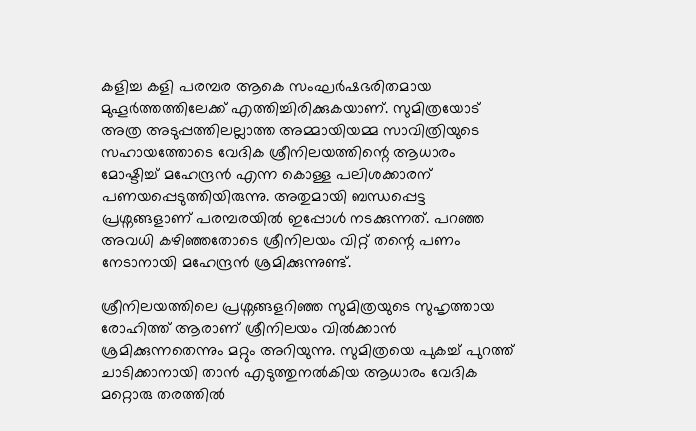കളിച്ച കളി പരമ്പര ആകെ സംഘർഷഭരിതമായ മുഹൂർത്തത്തിലേക്ക് എത്തിച്ചിരിക്കുകയാണ്. സുമിത്രയോട് അത്ര അടുപ്പത്തിലല്ലാത്ത അമ്മായിയമ്മ സാവിത്രിയുടെ സഹായത്തോടെ വേദിക ശ്രീനിലയത്തിന്റെ ആധാരം മോഷ്ടിച്ച് മഹേന്ദ്രൻ എന്ന കൊള്ള പലിശക്കാരന് പണയപ്പെടുത്തിയിരുന്നു. അതുമായി ബന്ധപ്പെട്ട പ്രശ്നങ്ങളാണ് പരമ്പരയിൽ ഇപ്പോൾ നടക്കുന്നത്. പറഞ്ഞ അവധി കഴിഞ്ഞതോടെ ശ്രീനിലയം വിറ്റ് തന്റെ പണം നേടാനായി മഹേന്ദ്രൻ ശ്രമിക്കുന്നുണ്ട്.

ശ്രീനിലയത്തിലെ പ്രശ്നങ്ങളറിഞ്ഞ സുമിത്രയുടെ സുഹൃത്തായ രോഹിത്ത് ആരാണ് ശ്രീനിലയം വിൽക്കാൻ ശ്രമിക്കുന്നതെന്നും മറ്റും അറിയുന്നു. സുമിത്രയെ പുകച്ച് പുറത്ത് ചാടിക്കാനായി താൻ എടുത്തുനൽകിയ ആധാരം വേദിക മറ്റൊരു തരത്തിൽ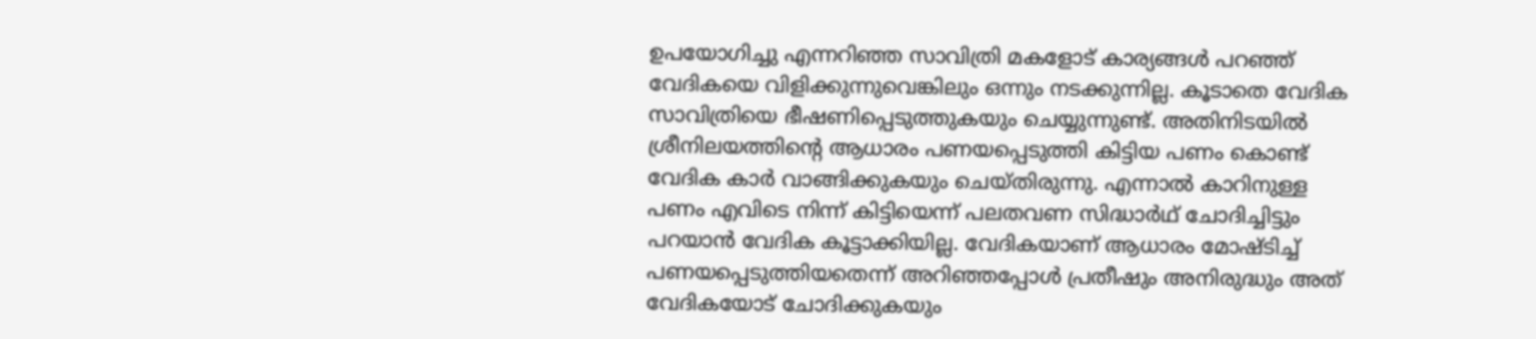ഉപയോഗിച്ചു എന്നറിഞ്ഞ സാവിത്രി മകളോട് കാര്യങ്ങൾ പറഞ്ഞ് വേദികയെ വിളിക്കുന്നുവെങ്കിലും ഒന്നും നടക്കുന്നില്ല. കൂടാതെ വേദിക സാവിത്രിയെ ഭീഷണിപ്പെടുത്തുകയും ചെയ്യുന്നുണ്ട്. അതിനിടയിൽ ശ്രീനിലയത്തിന്റെ ആധാരം പണയപ്പെടുത്തി കിട്ടിയ പണം കൊണ്ട് വേദിക കാർ വാങ്ങിക്കുകയും ചെയ്തിരുന്നു. എന്നാൽ കാറിനുള്ള പണം എവിടെ നിന്ന് കിട്ടിയെന്ന് പലതവണ സിദ്ധാർഥ് ചോദിച്ചിട്ടും പറയാൻ വേദിക കൂട്ടാക്കിയില്ല. വേദികയാണ് ആധാരം മോഷ്ടിച്ച് പണയപ്പെടുത്തിയതെന്ന് അറിഞ്ഞപ്പോൾ പ്രതീഷും അനിരുദ്ധും അത് വേദികയോട് ചോദിക്കുകയും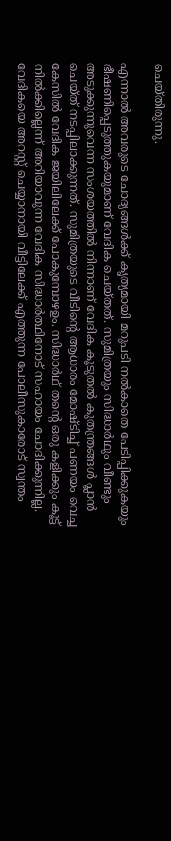ചെയ്തിരുന്നു.

എന്നാൽ അവരുടെ ചോദ്യങ്ങൾക്ക് കൃത്യമായി മറുപടി നൽകാതെ പേടിപ്പിക്കുകയും ഭീഷണിപ്പെടുത്തുകയുമാണ് വേദിക ചെയ്തത്. സുമിത്രയും സിദ്ധാർഥും വീണ്ടും അടുക്കുന്നുവെന്ന സംശയത്തിൽ നിന്നാണ് വേദിക കൂടുതൽ കുതന്ത്രങ്ങൾ പ്ലാൻ ചെയ്ത് നടപ്പിലാക്കുന്നത്. സുമിത്രയുടെ വീടിന്റെ ആധാരം മോഷ്ടിച്ച് പണയം വെച്ച കേസിൽ വേദിക ജയിലിലേക്ക് പോകുമ്പോഴഉം. സിദ്ധാർഥ് തന്റെ ഒരു കളിക്കും കൂട്ട് നിൽക്കില്ലെന്ന് അറിയാവുന്ന വേദിക സിദ്ധാർത്ഥിനോട് സഹായം ചോദിക്കുന്നില്ല. വേദികയെ അറസ്റ്റ് ചെയ്യാനായി വീട്ടിലേക്ക് എത്തുന്ന പോലീസുകാരോട് സ്വന്തം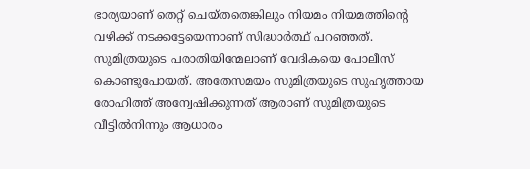ഭാര്യയാണ് തെറ്റ് ചെയ്തതെങ്കിലും നിയമം നിയമത്തിന്റെ വഴിക്ക് നടക്കട്ടേയെന്നാണ് സിദ്ധാർത്ഥ് പറഞ്ഞത്. സുമിത്രയുടെ പരാതിയിന്മേലാണ് വേദികയെ പോലീസ് കൊണ്ടുപോയത്. അതേസമയം സുമിത്രയുടെ സുഹൃത്തായ രോഹിത്ത് അന്വേഷിക്കുന്നത് ആരാണ് സുമിത്രയുടെ വീട്ടിൽനിന്നും ആധാരം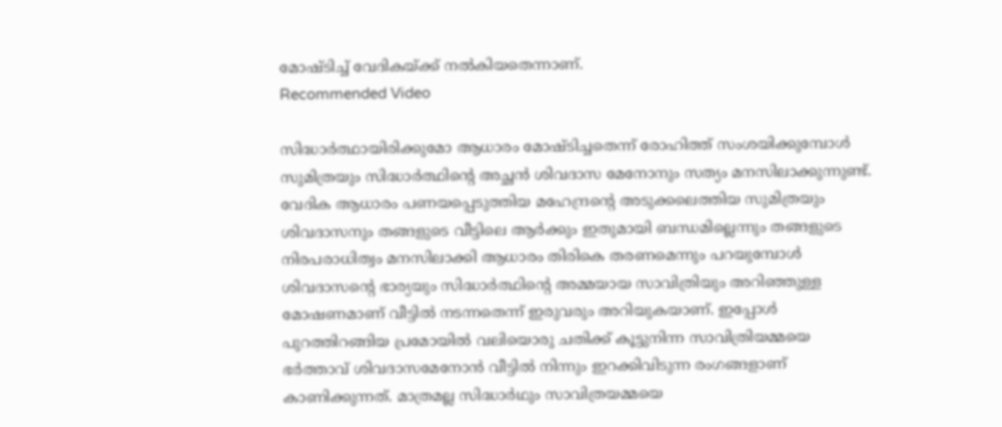മോഷ്ടിച്ച് വേദികയ്ക്ക് നൽകിയതെന്നാണ്.
Recommended Video

സിദ്ധാർത്ഥായിരിക്കുമോ ആധാരം മോഷ്ടിച്ചതെന്ന് രോഹിത്ത് സംശയിക്കുമ്പോൾ സുമിത്രയും സിദ്ധാർത്ഥിന്റെ അച്ഛൻ ശിവദാസ മേനോനും സത്യം മനസിലാക്കുന്നുണ്ട്. വേദിക ആധാരം പണയപ്പെടുത്തിയ മഹേന്ദ്രന്റെ അടുക്കലെത്തിയ സുമിത്രയും ശിവദാസനും തങ്ങളുടെ വീട്ടിലെ ആർക്കും ഇതുമായി ബന്ധമില്ലെന്നും തങ്ങളുടെ നിരപരാധിത്വം മനസിലാക്കി ആധാരം തിരികെ തരണമെന്നും പറയുമ്പോൾ ശിവദാസന്റെ ഭാര്യയും സിദ്ധാർത്ഥിന്റെ അമ്മയായ സാവിത്രിയും അറിഞ്ഞുള്ള മോഷണമാണ് വീട്ടിൽ നടന്നതെന്ന് ഇരുവരും അറിയുകയാണ്. ഇപ്പോൾ പുറത്തിറങ്ങിയ പ്രമോയിൽ വലിയൊരു ചതിക്ക് കൂട്ടുനിന്ന സാവിത്രിയമ്മയെ ഭർത്താവ് ശിവദാസമേനോൻ വീട്ടിൽ നിന്നും ഇറക്കിവിടുന്ന രംഗങ്ങളാണ് കാണിക്കുന്നത്. മാത്രമല്ല സിദ്ധാർഥും സാവിത്രയമ്മയെ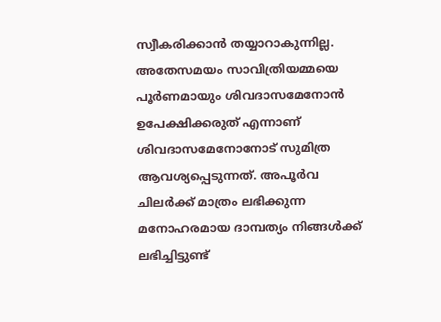സ്വീകരിക്കാൻ തയ്യാറാകുന്നില്ല. അതേസമയം സാവിത്രിയമ്മയെ പൂർണമായും ശിവദാസമേനോൻ ഉപേക്ഷിക്കരുത് എന്നാണ് ശിവദാസമേനോനോട് സുമിത്ര ആവശ്യപ്പെടുന്നത്. അപൂർവ ചിലർക്ക് മാത്രം ലഭിക്കുന്ന മനോഹരമായ ദാമ്പത്യം നിങ്ങൾക്ക് ലഭിച്ചിട്ടുണ്ട്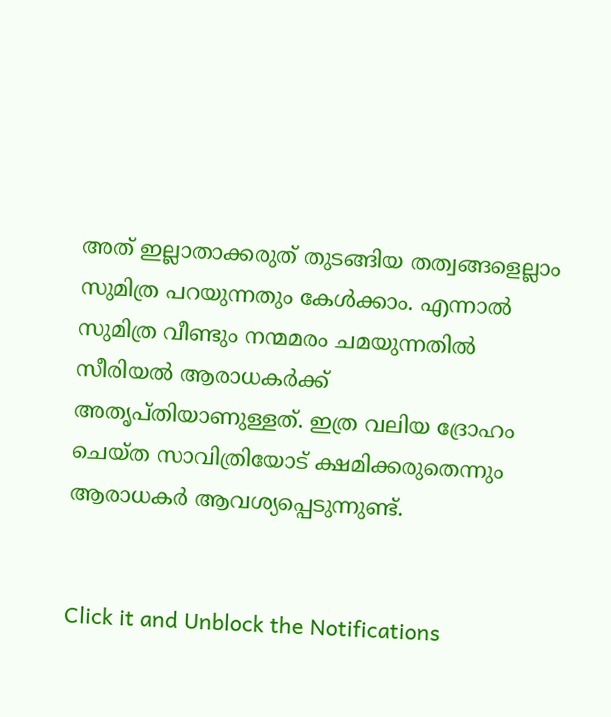അത് ഇല്ലാതാക്കരുത് തുടങ്ങിയ തത്വങ്ങളെല്ലാം സുമിത്ര പറയുന്നതും കേൾക്കാം. എന്നാൽ സുമിത്ര വീണ്ടും നന്മമരം ചമയുന്നതിൽ സീരിയൽ ആരാധകർക്ക് അതൃപ്തിയാണുള്ളത്. ഇത്ര വലിയ ദ്രോഹം ചെയ്ത സാവിത്രിയോട് ക്ഷമിക്കരുതെന്നും ആരാധകർ ആവശ്യപ്പെടുന്നുണ്ട്.


Click it and Unblock the Notifications